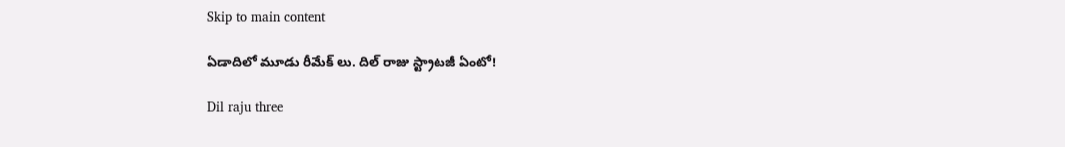Skip to main content

ఏడాదిలో మూడు రీమేక్ లు. దిల్ రాజు స్ట్రాటజీ ఏంటో!

Dil raju three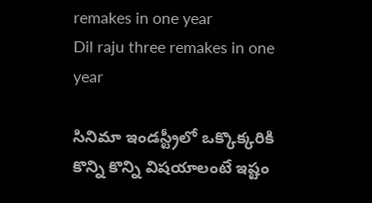remakes in one year
Dil raju three remakes in one year

సినిమా ఇండస్ట్రీలో ఒక్కొక్కరికి కొన్ని కొన్ని విషయాలంటే ఇష్టం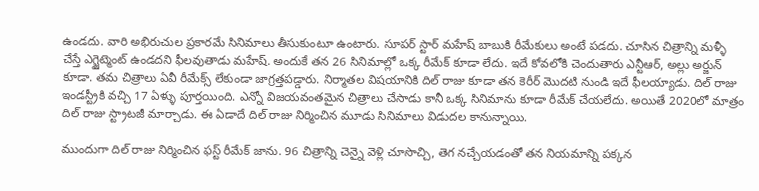ఉండదు. వారి అభిరుచుల ప్రకారమే సినిమాలు తీసుకుంటూ ఉంటారు. సూపర్ స్టార్ మహేష్ బాబుకి రీమేకులు అంటే పడదు. చూసిన చిత్రాన్ని మళ్ళీ చేస్తే ఎగ్జైట్మెంట్ ఉండదని ఫీలవుతాడు మహేష్. అందుకే తన 26 సినిమాల్లో ఒక్క రీమేక్ కూడా లేదు. ఇదే కోవలోకి చెందుతారు ఎన్టీఆర్, అల్లు అర్జున్ కూడా. తమ చిత్రాలు ఏవీ రీమేక్స్ లేకుండా జాగ్రత్తపడ్డారు. నిర్మాతల విషయానికి దిల్ రాజు కూడా తన కెరీర్ మొదటి నుండి ఇదే ఫీలయ్యాడు. దిల్ రాజు ఇండస్ట్రీకి వచ్చి 17 ఏళ్ళు పూర్తయింది. ఎన్నో విజయవంతమైన చిత్రాలు చేసాడు కానీ ఒక్క సినిమాను కూడా రీమేక్ చేయలేదు. అయితే 2020లో మాత్రం దిల్ రాజు స్ట్రాటజీ మార్చాడు. ఈ ఏడాదే దిల్ రాజు నిర్మించిన మూడు సినిమాలు విడుదల కానున్నాయి.

ముందుగా దిల్ రాజు నిర్మించిన ఫస్ట్ రీమేక్ జాను. 96 చిత్రాన్ని చెన్నై వెళ్లి చూసొచ్చి, తెగ నచ్చేయడంతో తన నియమాన్ని పక్కన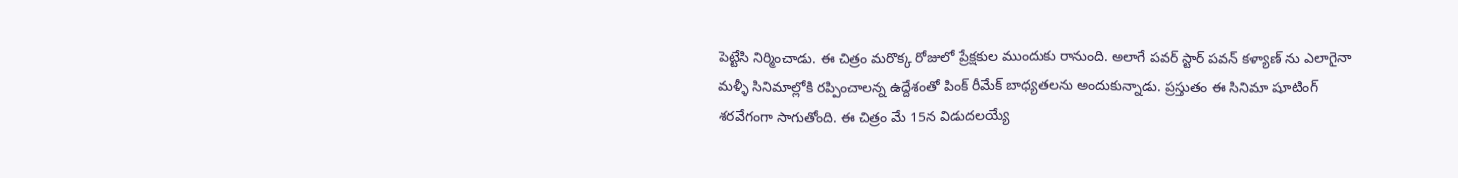పెట్టేసి నిర్మించాడు. ఈ చిత్రం మరొక్క రోజులో ప్రేక్షకుల ముందుకు రానుంది. అలాగే పవర్ స్టార్ పవన్ కళ్యాణ్ ను ఎలాగైనా మళ్ళీ సినిమాల్లోకి రప్పించాలన్న ఉద్దేశంతో పింక్ రీమేక్ బాధ్యతలను అందుకున్నాడు. ప్రస్తుతం ఈ సినిమా షూటింగ్ శరవేగంగా సాగుతోంది. ఈ చిత్రం మే 15న విడుదలయ్యే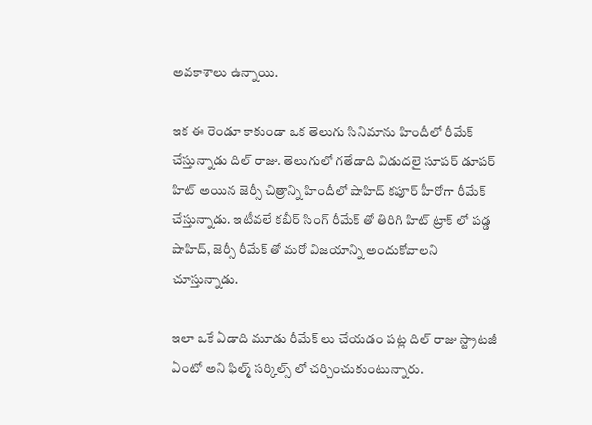అవకాశాలు ఉన్నాయి.

ఇక ఈ రెండూ కాకుండా ఒక తెలుగు సినిమాను హిందీలో రీమేక్ చేస్తున్నాడు దిల్ రాజు. తెలుగులో గతేడాది విడుదలై సూపర్ డూపర్ హిట్ అయిన జెర్సీ చిత్రాన్ని హిందీలో షాహిద్ కపూర్ హీరోగా రీమేక్ చేస్తున్నాడు. ఇటీవలే కబీర్ సింగ్ రీమేక్ తో తిరిగి హిట్ ట్రాక్ లో పడ్డ షాహిద్, జెర్సీ రీమేక్ తో మరో విజయాన్ని అందుకోవాలని చూస్తున్నాడు.

ఇలా ఒకే ఏడాది మూడు రీమేక్ లు చేయడం పట్ల దిల్ రాజు స్ట్రాటజీ ఏంటో అని ఫిల్మ్ సర్కిల్స్ లో చర్చించుకుంటున్నారు.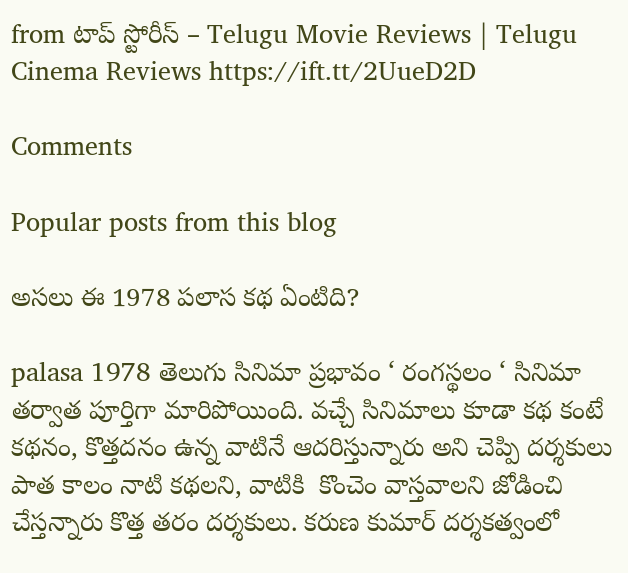from టాప్ స్టోరీస్ – Telugu Movie Reviews | Telugu Cinema Reviews https://ift.tt/2UueD2D

Comments

Popular posts from this blog

అసలు ఈ 1978 పలాస కథ ఏంటిది?

palasa 1978 తెలుగు సినిమా ప్రభావం ‘ రంగస్థలం ‘ సినిమా తర్వాత పూర్తిగా మారిపోయింది. వచ్చే సినిమాలు కూడా కథ కంటే కథనం, కొత్తదనం ఉన్న వాటినే ఆదరిస్తున్నారు అని చెప్పి దర్శకులు పాత కాలం నాటి కథలని, వాటికి  కొంచెం వాస్తవాలని జోడించి చేస్తన్నారు కొత్త తరం దర్శకులు. కరుణ కుమార్ దర్శకత్వంలో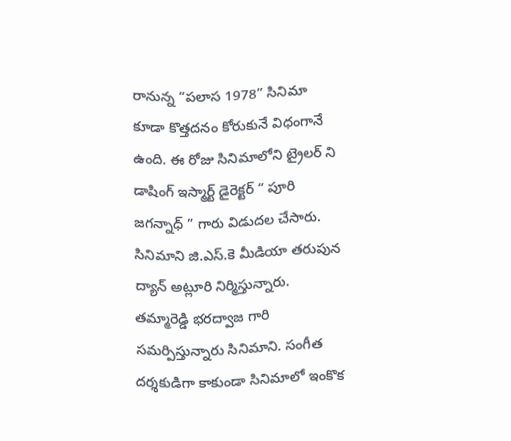రానున్న “పలాస 1978” సినిమా కూడా కొత్తదనం కోరుకునే విధంగానే ఉంది. ఈ రోజు సినిమాలోని ట్రైలర్ ని డాషింగ్ ఇస్మార్ట్ డైరెక్టర్ “ పూరి జగన్నాధ్ ” గారు విడుదల చేసారు. సినిమాని జి.ఎస్.కె మీడియా తరుపున ద్యాన్ అట్లూరి నిర్మిస్తున్నారు. తమ్మారెడ్డి భరద్వాజ గారి సమర్పిస్తున్నారు సినిమాని. సంగీత దర్శకుడిగా కాకుండా సినిమాలో ఇంకొక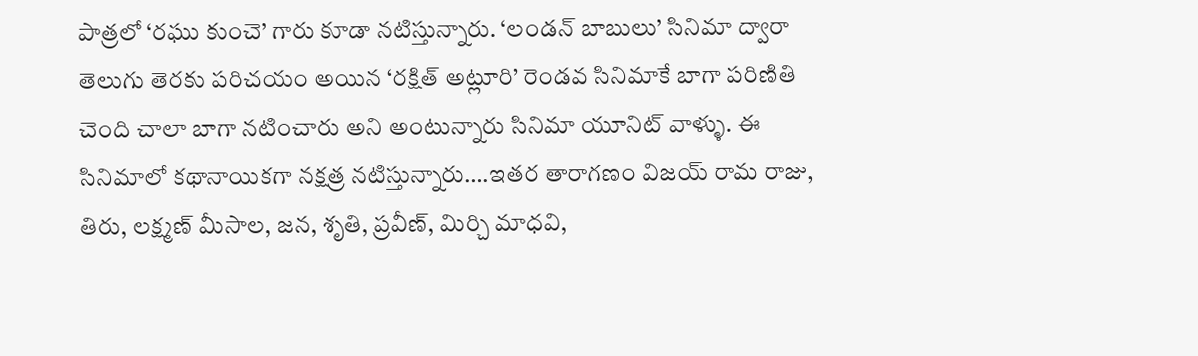పాత్రలో ‘రఘు కుంచె’ గారు కూడా నటిస్తున్నారు. ‘లండన్ బాబులు’ సినిమా ద్వారా తెలుగు తెరకు పరిచయం అయిన ‘రక్షిత్ అట్లూరి’ రెండవ సినిమాకే బాగా పరిణితి చెంది చాలా బాగా నటించారు అని అంటున్నారు సినిమా యూనిట్ వాళ్ళు. ఈ సినిమాలో కథానాయికగా నక్షత్ర నటిస్తున్నారు….ఇతర తారాగణం విజయ్ రామ రాజు, తిరు, లక్ష్మణ్ మీసాల, జన, శృతి, ప్రవీణ్, మిర్చి మాధవి,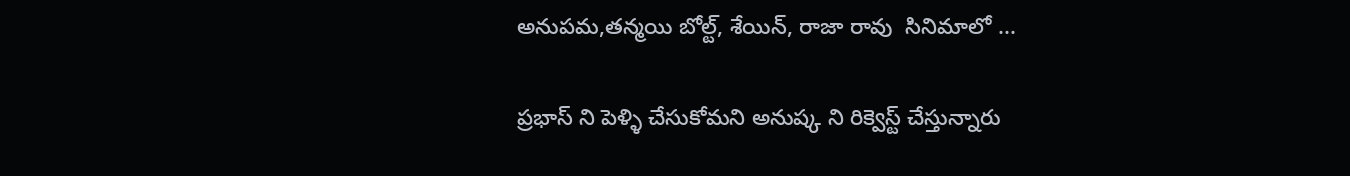అనుపమ,తన్మయి బోల్ట్, శేయిన్, రాజా రావు  సినిమాలో ...

ప్రభాస్ ని పెళ్ళి చేసుకోమని అనుష్క ని రిక్వెస్ట్ చేస్తున్నారు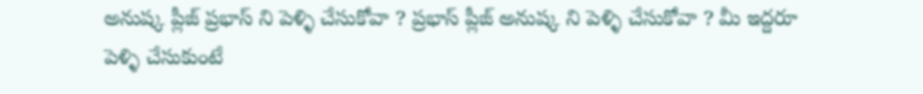అనుష్క ప్లీజ్ ప్రభాస్ ని పెళ్ళి చేసుకోవా ? ప్రభాస్ ప్లీజ్ అనుష్క ని పెళ్ళి చేసుకోవా ? మీ ఇద్దరూ పెళ్ళి చేసుకుంటే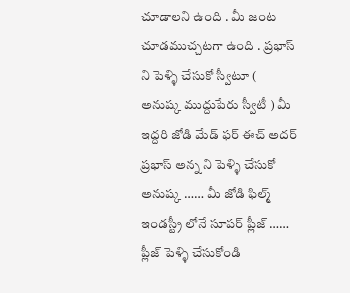చూడాలని ఉంది . మీ జంట చూడముచ్చటగా ఉంది . ప్రభాస్ ని పెళ్ళి చేసుకో స్వీటూ ( అనుష్క ముద్దుపేరు స్వీటీ ) మీ ఇద్దరి జోడి మేడ్ ఫర్ ఈచ్ అదర్ ప్రభాస్ అన్న ని పెళ్ళి చేసుకో అనుష్క …… మీ జోడి ఫిల్మ్ ఇండస్ట్రీ లోనే సూపర్ ప్లీజ్ …… ప్లీజ్ పెళ్ళి చేసుకోండి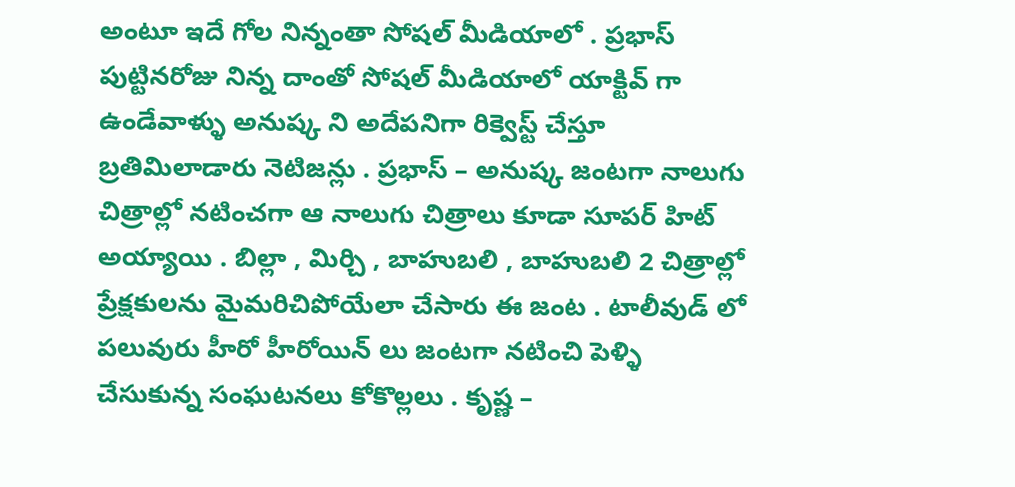అంటూ ఇదే గోల నిన్నంతా సోషల్ మీడియాలో . ప్రభాస్ పుట్టినరోజు నిన్న దాంతో సోషల్ మీడియాలో యాక్టివ్ గా ఉండేవాళ్ళు అనుష్క ని అదేపనిగా రిక్వెస్ట్ చేస్తూ బ్రతిమిలాడారు నెటిజన్లు . ప్రభాస్ – అనుష్క జంటగా నాలుగు చిత్రాల్లో నటించగా ఆ నాలుగు చిత్రాలు కూడా సూపర్ హిట్ అయ్యాయి . బిల్లా , మిర్చి , బాహుబలి , బాహుబలి 2 చిత్రాల్లో ప్రేక్షకులను మైమరిచిపోయేలా చేసారు ఈ జంట . టాలీవుడ్ లో పలువురు హీరో హీరోయిన్ లు జంటగా నటించి పెళ్ళి చేసుకున్న సంఘటనలు కోకొల్లలు . కృష్ణ –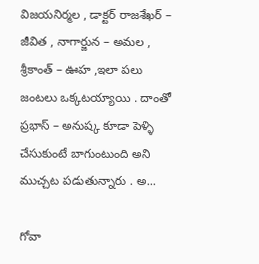విజయనిర్మల , డాక్టర్ రాజశేఖర్ – జీవిత , నాగార్జున – అమల , శ్రీకాంత్ – ఊహ ,ఇలా పలు జంటలు ఒక్కటయ్యాయి . దాంతో ప్రభాస్ – అనుష్క కూడా పెళ్ళి చేసుకుంటే బాగుంటుంది అని ముచ్చట పడుతున్నారు . అ...

గోవా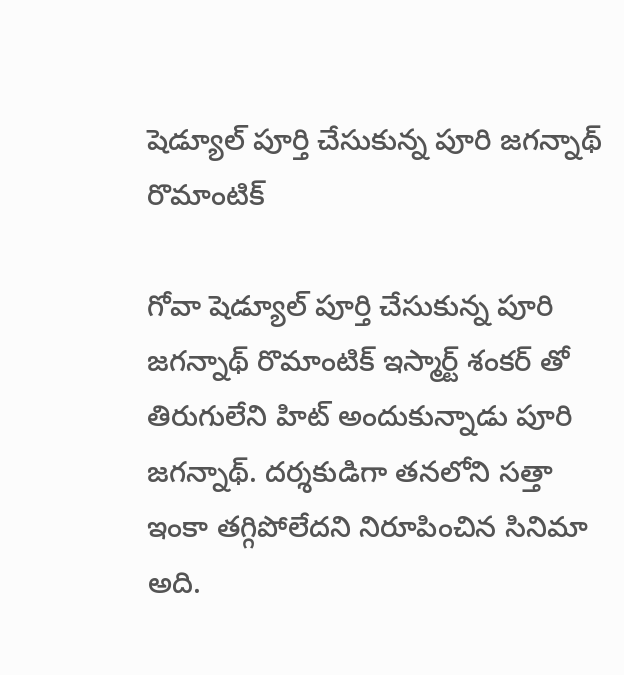షెడ్యూల్ పూర్తి చేసుకున్న పూరి జగన్నాథ్ రొమాంటిక్

గోవా షెడ్యూల్ పూర్తి చేసుకున్న పూరి జగన్నాథ్ రొమాంటిక్ ఇస్మార్ట్ శంకర్ తో తిరుగులేని హిట్ అందుకున్నాడు పూరి జగన్నాథ్. దర్శకుడిగా తనలోని సత్తా ఇంకా తగ్గిపోలేదని నిరూపించిన సినిమా అది.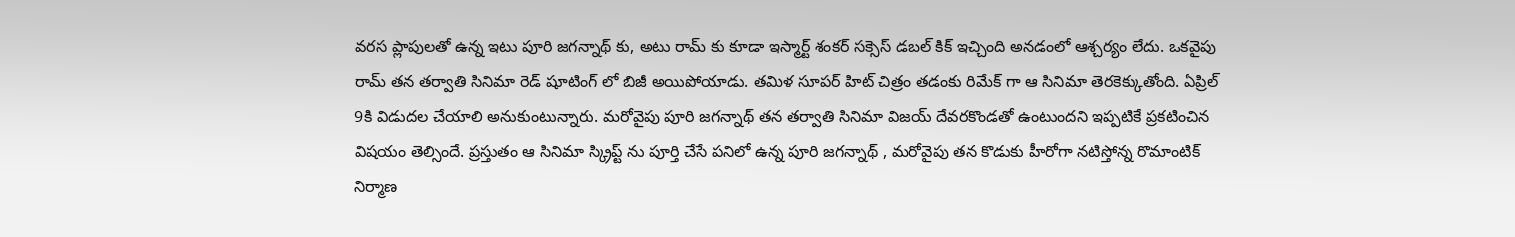వరస ప్లాపులతో ఉన్న ఇటు పూరి జగన్నాథ్ కు, అటు రామ్ కు కూడా ఇస్మార్ట్ శంకర్ సక్సెస్ డబల్ కిక్ ఇచ్చింది అనడంలో ఆశ్చర్యం లేదు. ఒకవైపు రామ్ తన తర్వాతి సినిమా రెడ్ షూటింగ్ లో బిజీ అయిపోయాడు. తమిళ సూపర్ హిట్ చిత్రం తడంకు రిమేక్ గా ఆ సినిమా తెరకెక్కుతోంది. ఏప్రిల్ 9కి విడుదల చేయాలి అనుకుంటున్నారు. మరోవైపు పూరి జగన్నాథ్ తన తర్వాతి సినిమా విజయ్ దేవరకొండతో ఉంటుందని ఇప్పటికే ప్రకటించిన విషయం తెల్సిందే. ప్రస్తుతం ఆ సినిమా స్క్రిప్ట్ ను పూర్తి చేసే పనిలో ఉన్న పూరి జగన్నాథ్ , మరోవైపు తన కొడుకు హీరోగా నటిస్తోన్న రొమాంటిక్ నిర్మాణ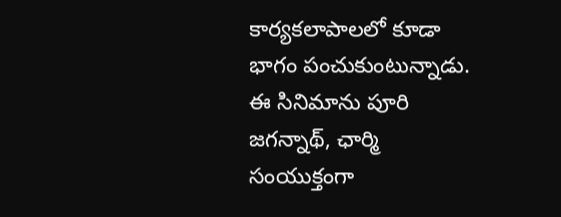కార్యకలాపాలలో కూడా భాగం పంచుకుంటున్నాడు. ఈ సినిమాను పూరి జగన్నాథ్, ఛార్మి సంయుక్తంగా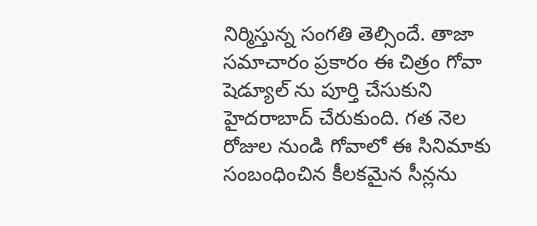నిర్మిస్తున్న సంగతి తెల్సిందే. తాజా సమాచారం ప్రకారం ఈ చిత్రం గోవా షెడ్యూల్ ను పూర్తి చేసుకుని హైదరాబాద్ చేరుకుంది. గత నెల రోజుల నుండి గోవాలో ఈ సినిమాకు సంబంధించిన కీలకమైన సీన్లను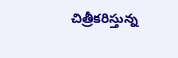చిత్రీకరిస్తున్న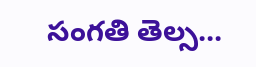సంగతి తెల్స...